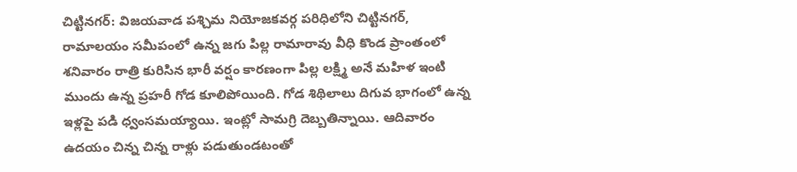చిట్టినగర్‌: విజయవాడ పశ్చిమ నియోజకవర్గ పరిధిలోని చిట్టినగర్, రామాలయం సమీపంలో ఉన్న జగు పిల్ల రామారావు వీధి కొండ ప్రాంతంలో శనివారం రాత్రి కురిసిన భారీ వర్షం కారణంగా పిల్ల లక్ష్మి అనే మహిళ ఇంటి ముందు ఉన్న ప్రహరీ గోడ కూలిపోయింది. గోడ శిథిలాలు దిగువ భాగంలో ఉన్న ఇళ్లపై పడి ధ్వంసమయ్యాయి. ఇంట్లో సామగ్రి దెబ్బతిన్నాయి. ఆదివారం ఉదయం చిన్న చిన్న రాళ్లు పడుతుండటంతో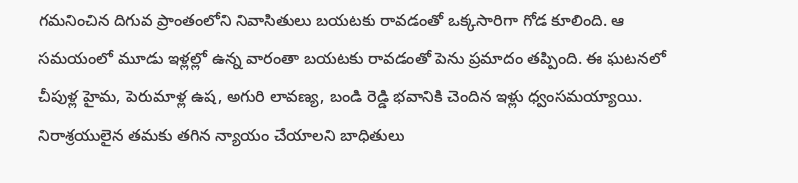గమనించిన దిగువ ప్రాంతంలోని నివాసితులు బయటకు రావడంతో ఒక్కసారిగా గోడ కూలింది. ఆ సమయంలో మూడు ఇళ్లల్లో ఉన్న వారంతా బయటకు రావడంతో పెను ప్రమాదం తప్పింది. ఈ ఘటనలో చీపుళ్ల హైమ, పెరుమాళ్ల ఉష, అగురి లావణ్య, బండి రెడ్డి భవానికి చెందిన ఇళ్లు ధ్వంసమయ్యాయి. నిరాశ్రయులైన తమకు తగిన న్యాయం చేయాలని బాధితులు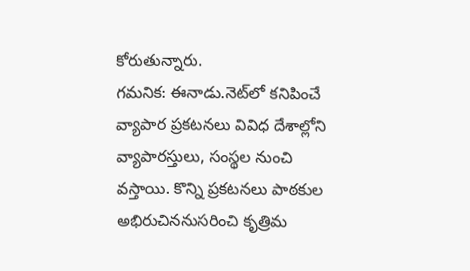కోరుతున్నారు.
గమనిక: ఈనాడు.నెట్‌లో కనిపించే వ్యాపార ప్రకటనలు వివిధ దేశాల్లోని వ్యాపారస్తులు, సంస్థల నుంచి వస్తాయి. కొన్ని ప్రకటనలు పాఠకుల అభిరుచిననుసరించి కృత్రిమ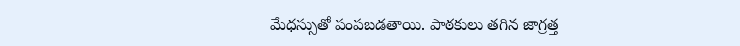మేధస్సుతో పంపబడతాయి. పాఠకులు తగిన జాగ్రత్త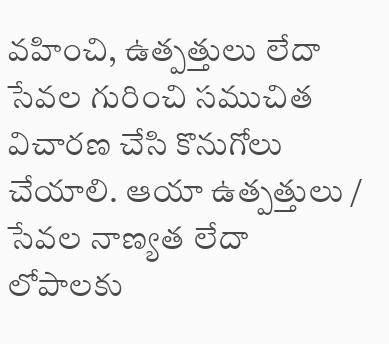వహించి, ఉత్పత్తులు లేదా సేవల గురించి సముచిత విచారణ చేసి కొనుగోలు చేయాలి. ఆయా ఉత్పత్తులు / సేవల నాణ్యత లేదా లోపాలకు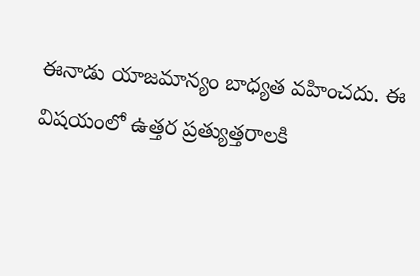ఈనాడు యాజమాన్యం బాధ్యత వహించదు. ఈ విషయంలో ఉత్తర ప్రత్యుత్తరాలకి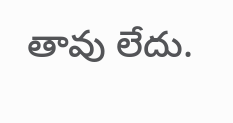తావు లేదు.